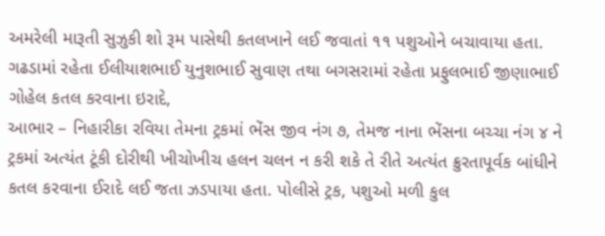અમરેલી મારૂતી સુઝુકી શો રૂમ પાસેથી કતલખાને લઈ જવાતાં ૧૧ પશુઓને બચાવાયા હતા. ગઢડામાં રહેતા ઈલીયાશભાઈ યુનુશભાઈ સુવાણ તથા બગસરામાં રહેતા પ્રફુલભાઈ જીણાભાઈ ગોહેલ કતલ કરવાના ઇરાદે,
આભાર – નિહારીકા રવિયા તેમના ટ્રકમાં ભેંસ જીવ નંગ ૭, તેમજ નાના ભેંસના બચ્ચા નંગ ૪ ને ટ્રકમાં અત્યંત ટૂંકી દોરીથી ખીચોખીચ હલન ચલન ન કરી શકે તે રીતે અત્યંત ક્રુરતાપૂર્વક બાંધીને કતલ કરવાના ઈરાદે લઈ જતા ઝડપાયા હતા. પોલીસે ટ્રક, પશુઓ મળી કુલ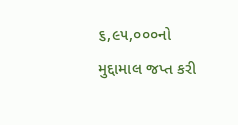૬,૯૫,૦૦૦નો મુદ્દામાલ જપ્ત કરી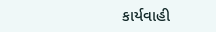કાર્યવાહી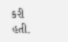કરી હતી.